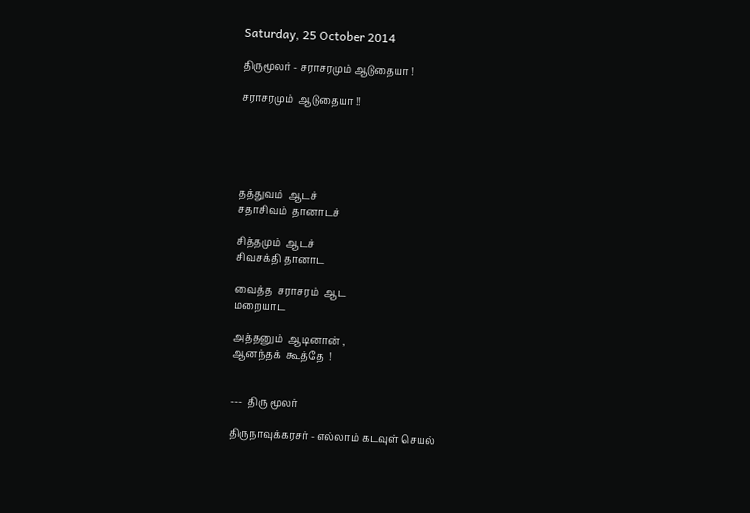Saturday, 25 October 2014

திருமூலர் - சராசரமும் ஆடுதையா !

சராசரமும்  ஆடுதையா !!





தத்துவம்  ஆடச்
சதாசிவம்  தானாடச்

சித்தமும்  ஆடச்
சிவசக்தி தானாட

வைத்த  சராசரம்  ஆட
மறையாட

அத்தனும்  ஆடினான் ,
ஆனந்தக்  கூத்தே  !


---  திரு மூலர்

திருநாவுக்கரசர் - எல்லாம் கடவுள் செயல்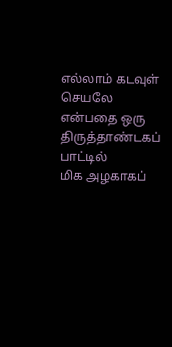எல்லாம் கடவுள் செயலே என்பதை ஒரு
திருத்தாண்டகப் பாட்டில்
மிக அழகாகப்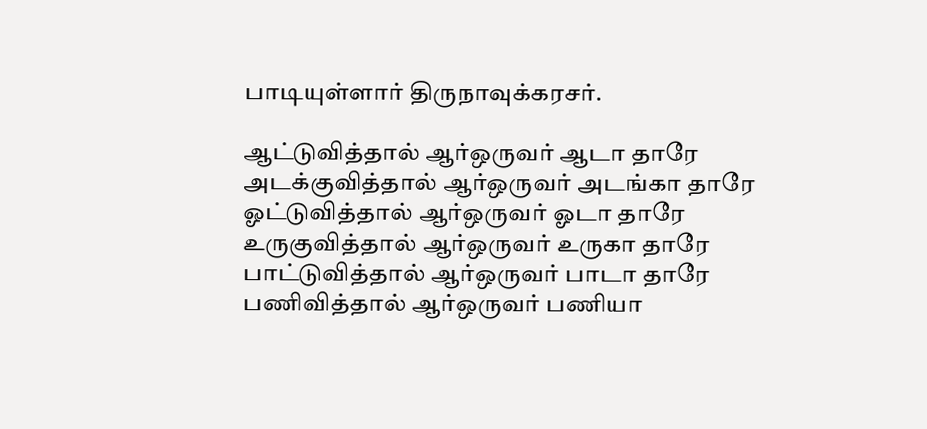பாடியுள்ளார் திருநாவுக்கரசர்.

ஆட்டுவித்தால் ஆர்ஒருவர் ஆடா தாரே
அடக்குவித்தால் ஆர்ஒருவர் அடங்கா தாரே
ஓட்டுவித்தால் ஆர்ஒருவர் ஓடா தாரே
உருகுவித்தால் ஆர்ஒருவர் உருகா தாரே
பாட்டுவித்தால் ஆர்ஒருவர் பாடா தாரே
பணிவித்தால் ஆர்ஒருவர் பணியா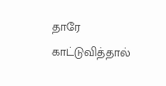தாரே
காட்டுவித்தால்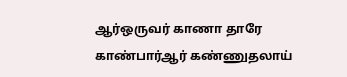ஆர்ஒருவர் காணா தாரே
காண்பார்ஆர் கண்ணுதலாய்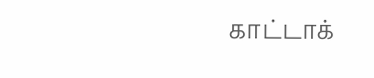காட்டாக்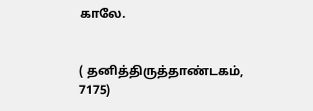காலே.


( தனித்திருத்தாண்டகம், 7175)